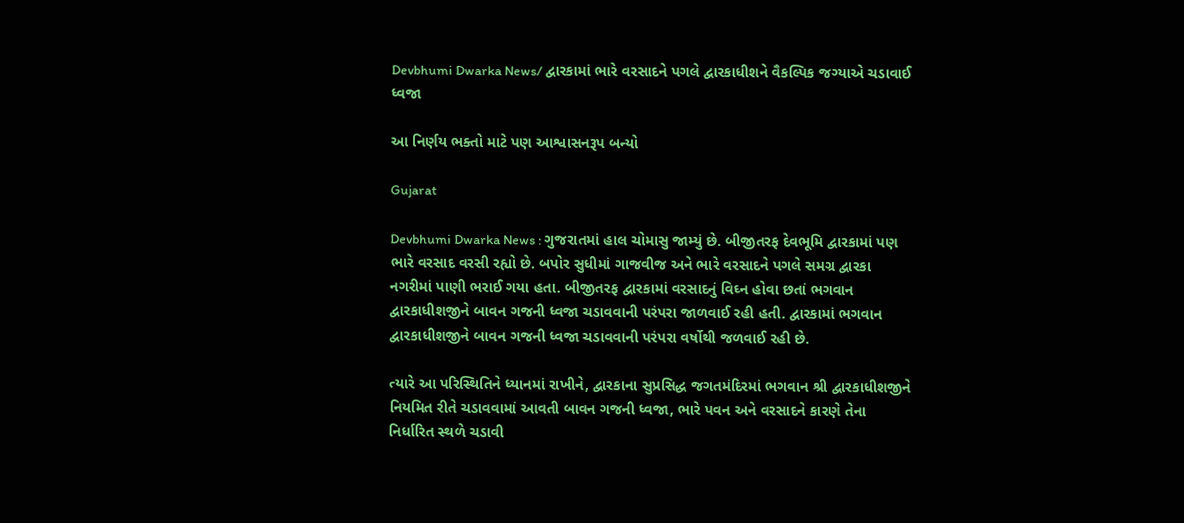Devbhumi Dwarka News/ દ્વારકામાં ભારે વરસાદને પગલે દ્વારકાધીશને વૈકલ્પિક જગ્યાએ ચડાવાઈ ધ્વજા

આ નિર્ણય ભક્તો માટે પણ આશ્વાસનરૂપ બન્યો

Gujarat

Devbhumi Dwarka News : ગુજરાતમાં હાલ ચોમાસુ જામ્યું છે. બીજીતરફ દેવભૂમિ દ્વારકામાં પણ ભારે વરસાદ વરસી રહ્યો છે. બપોર સુધીમાં ગાજવીજ અને ભારે વરસાદને પગલે સમગ્ર દ્વારકા નગરીમાં પાણી ભરાઈ ગયા હતા. બીજીતરફ દ્વારકામાં વરસાદનું વિઘ્ન હોવા છતાં ભગવાન દ્વારકાધીશજીને બાવન ગજની ધ્વજા ચડાવવાની પરંપરા જાળવાઈ રહી હતી. દ્વારકામાં ભગવાન દ્વારકાધીશજીને બાવન ગજની ધ્વજા ચડાવવાની પરંપરા વર્ષોથી જળવાઈ રહી છે.

ત્યારે આ પરિસ્થિતિને ધ્યાનમાં રાખીને, દ્વારકાના સુપ્રસિદ્ધ જગતમંદિરમાં ભગવાન શ્રી દ્વારકાધીશજીને નિયમિત રીતે ચડાવવામાં આવતી બાવન ગજની ધ્વજા, ભારે પવન અને વરસાદને કારણે તેના નિર્ધારિત સ્થળે ચડાવી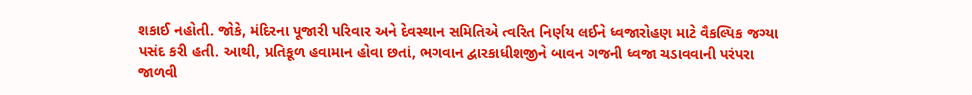શકાઈ નહોતી. જોકે, મંદિરના પૂજારી પરિવાર અને દેવસ્થાન સમિતિએ ત્વરિત નિર્ણય લઈને ધ્વજારોહણ માટે વૈકલ્પિક જગ્યા પસંદ કરી હતી. આથી, પ્રતિકૂળ હવામાન હોવા છતાં, ભગવાન દ્વારકાધીશજીને બાવન ગજની ધ્વજા ચડાવવાની પરંપરા જાળવી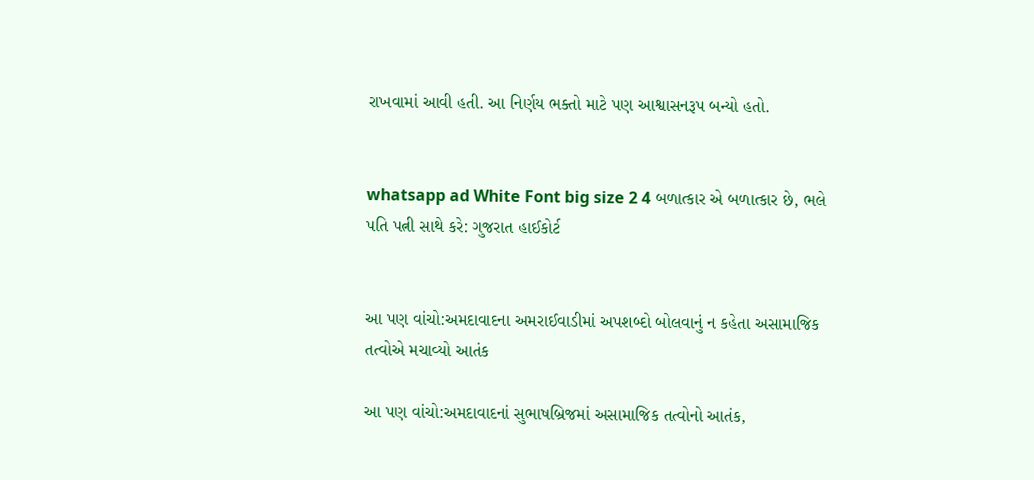રાખવામાં આવી હતી. આ નિર્ણય ભક્તો માટે પણ આશ્વાસનરૂપ બન્યો હતો.


whatsapp ad White Font big size 2 4 બળાત્કાર એ બળાત્કાર છે, ભલે પતિ પત્ની સાથે કરે: ગુજરાત હાઈકોર્ટ


આ પણ વાંચો:અમદાવાદના અમરાઈવાડીમાં અપશબ્દો બોલવાનું ન કહેતા અસામાજિક તત્વોએ મચાવ્યો આતંક

આ પણ વાંચો:અમદાવાદનાં સુભાષબ્રિજમાં અસામાજિક તત્વોનો આતંક,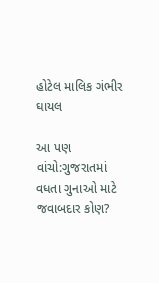હોટેલ માલિક ગંભીર ઘાયલ

આ પણ વાંચો:ગુજરાતમાં વધતા ગુનાઓ માટે જવાબદાર કોણ?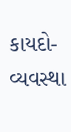કાયદો-વ્યવસ્થા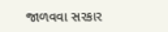જાળવવા સરકાર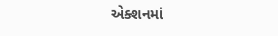એક્શનમાં